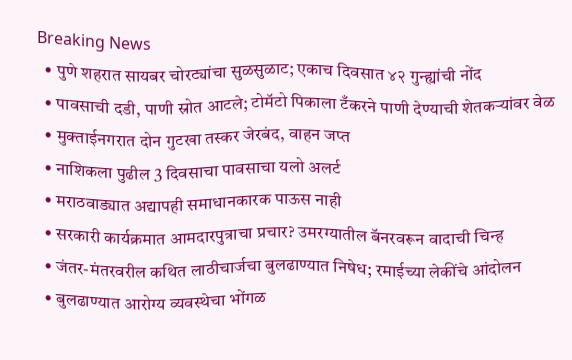Breaking News
  • पुणे शहरात सायबर चोरट्यांचा सुळसुळाट; एकाच दिवसात ४२ गुन्ह्यांची नोंद
  • पावसाची दडी, पाणी स्रोत आटले; टोमॅटो पिकाला टँकरने पाणी देण्याची शेतकऱ्यांवर वेळ
  • मुक्ताईनगरात दोन गुटखा तस्कर जेरबंद, वाहन जप्त
  • नाशिकला पुढील 3 दिवसाचा पावसाचा यलो अलर्ट
  • मराठवाड्यात अद्यापही समाधानकारक पाऊस नाही
  • सरकारी कार्यक्रमात आमदारपुत्राचा प्रचार? उमरग्यातील बॅनरवरून वादाची चिन्ह
  • जंतर-मंतरवरील कथित लाठीचार्जचा बुलढाण्यात निषेध; रमाईच्या लेकींचे आंदोलन
  • बुलढाण्यात आरोग्य व्यवस्थेचा भोंगळ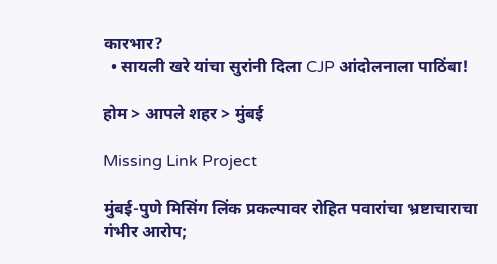कारभार?
  • सायली खरे यांचा सुरांनी दिला CJP आंदोलनाला पाठिंबा!

होम > आपले शहर > मुंबई

Missing Link Project

मुंबई-पुणे मिसिंग लिंक प्रकल्पावर रोहित पवारांचा भ्रष्टाचाराचा गंभीर आरोप;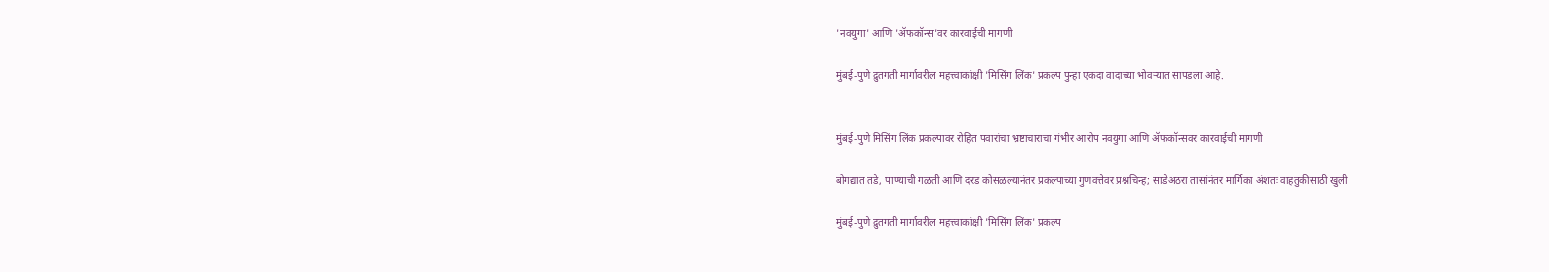'नवयुगा' आणि 'ॲफकॉन्स'वर कारवाईची मागणी

मुंबई-पुणे द्रुतगती मार्गावरील महत्त्वाकांक्षी 'मिसिंग लिंक' प्रकल्प पुन्हा एकदा वादाच्या भोवऱ्यात सापडला आहे.


मुंबई-पुणे मिसिंग लिंक प्रकल्पावर रोहित पवारांचा भ्रष्टाचाराचा गंभीर आरोप नवयुगा आणि ॲफकॉन्सवर कारवाईची मागणी

बोगद्यात तडे, पाण्याची गळती आणि दरड कोसळल्यानंतर प्रकल्पाच्या गुणवत्तेवर प्रश्नचिन्ह; साडेअठरा तासांनंतर मार्गिका अंशतः वाहतुकीसाठी खुली

मुंबई-पुणे द्रुतगती मार्गावरील महत्त्वाकांक्षी 'मिसिंग लिंक' प्रकल्प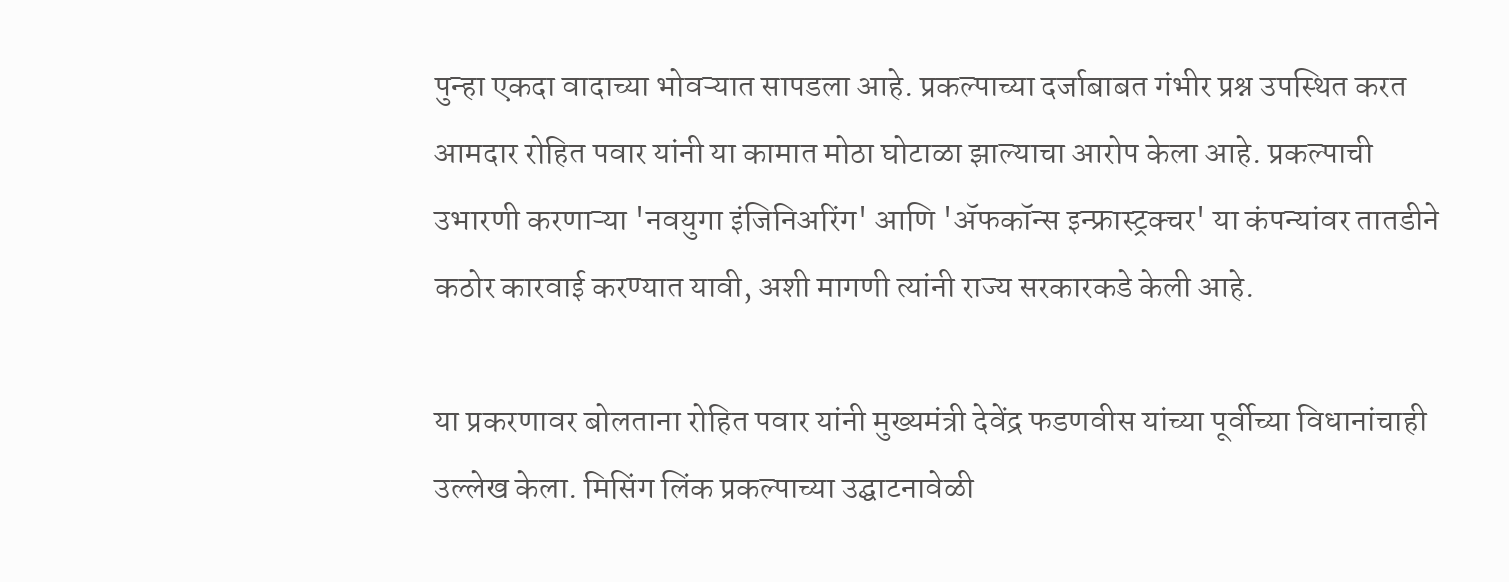पुन्हा एकदा वादाच्या भोवऱ्यात सापडला आहे. प्रकल्पाच्या दर्जाबाबत गंभीर प्रश्न उपस्थित करत आमदार रोहित पवार यांनी या कामात मोठा घोटाळा झाल्याचा आरोप केला आहे. प्रकल्पाची उभारणी करणाऱ्या 'नवयुगा इंजिनिअरिंग' आणि 'ॲफकॉन्स इन्फ्रास्ट्रक्चर' या कंपन्यांवर तातडीने कठोर कारवाई करण्यात यावी, अशी मागणी त्यांनी राज्य सरकारकडे केली आहे.

या प्रकरणावर बोलताना रोहित पवार यांनी मुख्यमंत्री देवेंद्र फडणवीस यांच्या पूर्वीच्या विधानांचाही उल्लेख केला. मिसिंग लिंक प्रकल्पाच्या उद्घाटनावेळी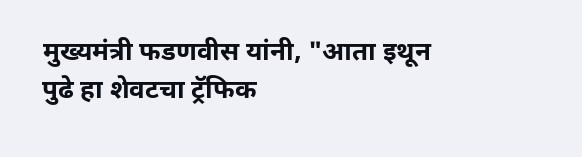मुख्यमंत्री फडणवीस यांनी, "आता इथून पुढे हा शेवटचा ट्रॅफिक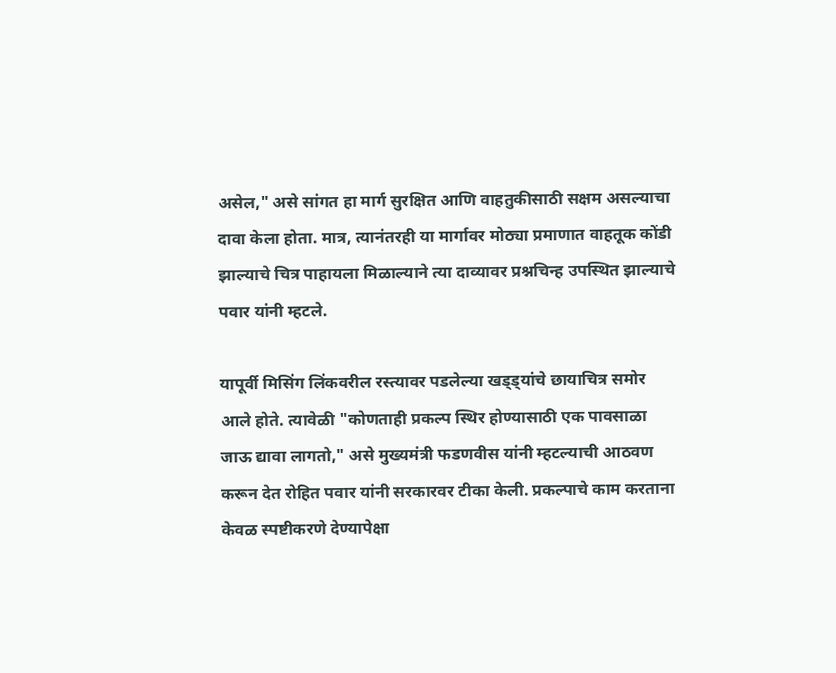असेल," असे सांगत हा मार्ग सुरक्षित आणि वाहतुकीसाठी सक्षम असल्याचा दावा केला होता. मात्र, त्यानंतरही या मार्गावर मोठ्या प्रमाणात वाहतूक कोंडी झाल्याचे चित्र पाहायला मिळाल्याने त्या दाव्यावर प्रश्नचिन्ह उपस्थित झाल्याचे पवार यांनी म्हटले.

यापूर्वी मिसिंग लिंकवरील रस्त्यावर पडलेल्या खड्ड्यांचे छायाचित्र समोर आले होते. त्यावेळी "कोणताही प्रकल्प स्थिर होण्यासाठी एक पावसाळा जाऊ द्यावा लागतो," असे मुख्यमंत्री फडणवीस यांनी म्हटल्याची आठवण करून देत रोहित पवार यांनी सरकारवर टीका केली. प्रकल्पाचे काम करताना केवळ स्पष्टीकरणे देण्यापेक्षा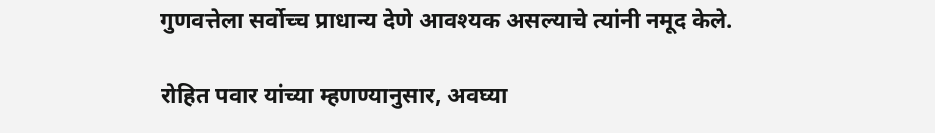गुणवत्तेला सर्वोच्च प्राधान्य देणे आवश्यक असल्याचे त्यांनी नमूद केले.

रोहित पवार यांच्या म्हणण्यानुसार, अवघ्या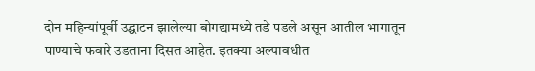दोन महिन्यांपूर्वी उद्घाटन झालेल्या बोगद्यामध्ये तडे पडले असून आतील भागातून पाण्याचे फवारे उडताना दिसत आहेत. इतक्या अल्पावधीत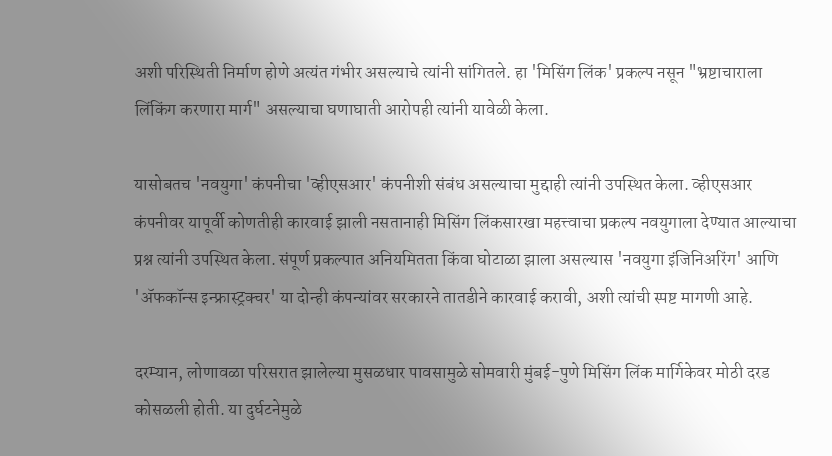अशी परिस्थिती निर्माण होणे अत्यंत गंभीर असल्याचे त्यांनी सांगितले. हा 'मिसिंग लिंक' प्रकल्प नसून "भ्रष्टाचाराला लिंकिंग करणारा मार्ग" असल्याचा घणाघाती आरोपही त्यांनी यावेळी केला.

यासोबतच 'नवयुगा' कंपनीचा 'व्हीएसआर' कंपनीशी संबंध असल्याचा मुद्दाही त्यांनी उपस्थित केला. व्हीएसआर कंपनीवर यापूर्वी कोणतीही कारवाई झाली नसतानाही मिसिंग लिंकसारखा महत्त्वाचा प्रकल्प नवयुगाला देण्यात आल्याचा प्रश्न त्यांनी उपस्थित केला. संपूर्ण प्रकल्पात अनियमितता किंवा घोटाळा झाला असल्यास 'नवयुगा इंजिनिअरिंग' आणि 'ॲफकॉन्स इन्फ्रास्ट्रक्चर' या दोन्ही कंपन्यांवर सरकारने तातडीने कारवाई करावी, अशी त्यांची स्पष्ट मागणी आहे.

दरम्यान, लोणावळा परिसरात झालेल्या मुसळधार पावसामुळे सोमवारी मुंबई-पुणे मिसिंग लिंक मार्गिकेवर मोठी दरड कोसळली होती. या दुर्घटनेमुळे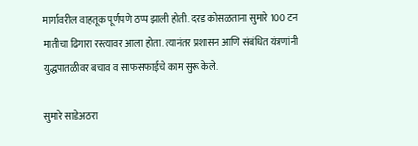मार्गावरील वाहतूक पूर्णपणे ठप्प झाली होती. दरड कोसळताना सुमारे 100 टन मातीचा ढिगारा रस्त्यावर आला होता. त्यानंतर प्रशासन आणि संबंधित यंत्रणांनी युद्धपातळीवर बचाव व साफसफाईचे काम सुरू केले.

सुमारे साडेअठरा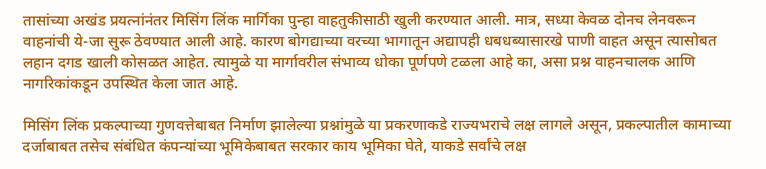तासांच्या अखंड प्रयत्नांनंतर मिसिंग लिंक मार्गिका पुन्हा वाहतुकीसाठी खुली करण्यात आली. मात्र, सध्या केवळ दोनच लेनवरून वाहनांची ये-जा सुरू ठेवण्यात आली आहे. कारण बोगद्याच्या वरच्या भागातून अद्यापही धबधब्यासारखे पाणी वाहत असून त्यासोबत लहान दगड खाली कोसळत आहेत. त्यामुळे या मार्गावरील संभाव्य धोका पूर्णपणे टळला आहे का, असा प्रश्न वाहनचालक आणि नागरिकांकडून उपस्थित केला जात आहे.

मिसिंग लिंक प्रकल्पाच्या गुणवत्तेबाबत निर्माण झालेल्या प्रश्नांमुळे या प्रकरणाकडे राज्यभराचे लक्ष लागले असून, प्रकल्पातील कामाच्या दर्जाबाबत तसेच संबंधित कंपन्यांच्या भूमिकेबाबत सरकार काय भूमिका घेते, याकडे सर्वांचे लक्ष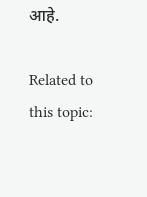आहे.

Related to this topic: